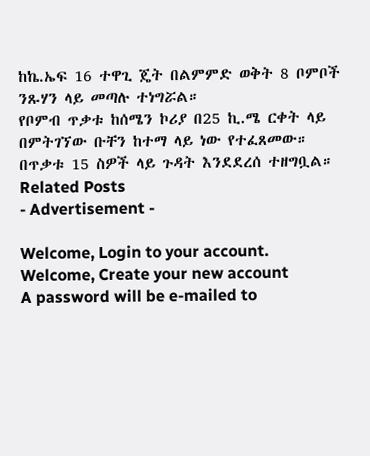ከኬ.ኤፍ 16 ተዋጊ ጄት በልምምድ ወቅት 8 ቦምቦች ንጹሃን ላይ መጣሉ ተነግሯል።
የቦምብ ጥቃቱ ከሰሜን ኮሪያ በ25 ኪ.ሜ ርቀት ላይ በምትገኘው ቡቸን ከተማ ላይ ነው የተፈጸመው።
በጥቃቱ 15 ስዎች ላይ ጉዳት እንደደረሰ ተዘግቧል።
Related Posts
- Advertisement -

Welcome, Login to your account.
Welcome, Create your new account
A password will be e-mailed to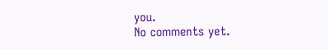you.
No comments yet.